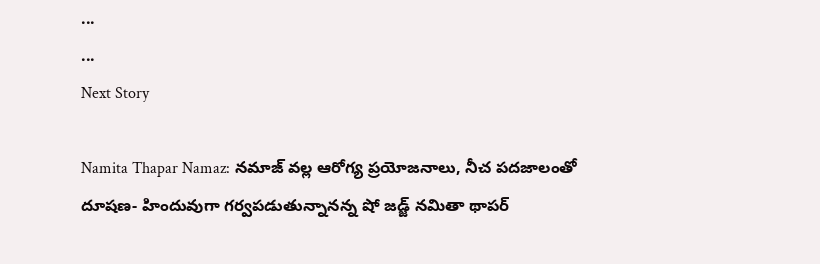...
...
Next Story

Namita Thapar Namaz: నమాజ్ వల్ల ఆరోగ్య ప్రయోజనాలు, నీచ పదజాలంతో దూషణ- హిందువుగా గర్వపడుతున్నానన్న షో జడ్జ్ నమితా థాపర్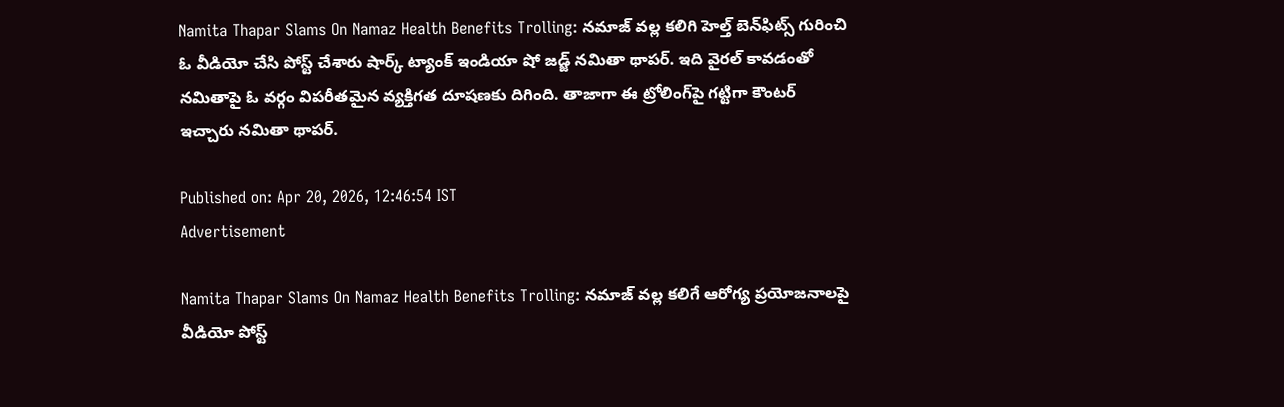Namita Thapar Slams On Namaz Health Benefits Trolling: నమాజ్ వల్ల కలిగి హెల్త్ బెన్‌ఫిట్స్‌ గురించి ఓ వీడియో చేసి పోస్ట్ చేశారు షార్క్ ట్యాంక్ ఇండియా షో జడ్జ్ నమితా థాపర్. ఇది వైరల్ కావడంతో నమితాపై ఓ వర్గం విపరీతమైన వ్యక్తిగత దూషణకు దిగింది. తాజాగా ఈ ట్రోలింగ్‌పై గట్టిగా కౌంటర్ ఇచ్చారు నమితా థాపర్.

Published on: Apr 20, 2026, 12:46:54 IST
Advertisement

Namita Thapar Slams On Namaz Health Benefits Trolling: నమాజ్ వల్ల కలిగే ఆరోగ్య ప్రయోజనాలపై వీడియో పోస్ట్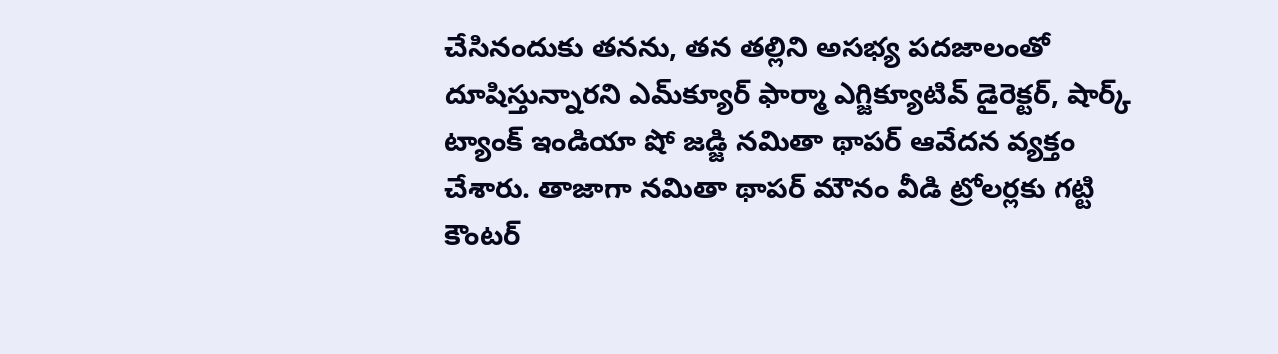చేసినందుకు తనను, తన తల్లిని అసభ్య పదజాలంతో దూషిస్తున్నారని ఎమ్‌క్యూర్‌ ఫార్మా ఎగ్జిక్యూటివ్ డైరెక్టర్, షార్క్ ట్యాంక్ ఇండియా షో జడ్జి నమితా థాపర్ ఆవేదన వ్యక్తం చేశారు. తాజాగా నమితా థాపర్ మౌనం వీడి ట్రోలర్లకు గట్టి కౌంటర్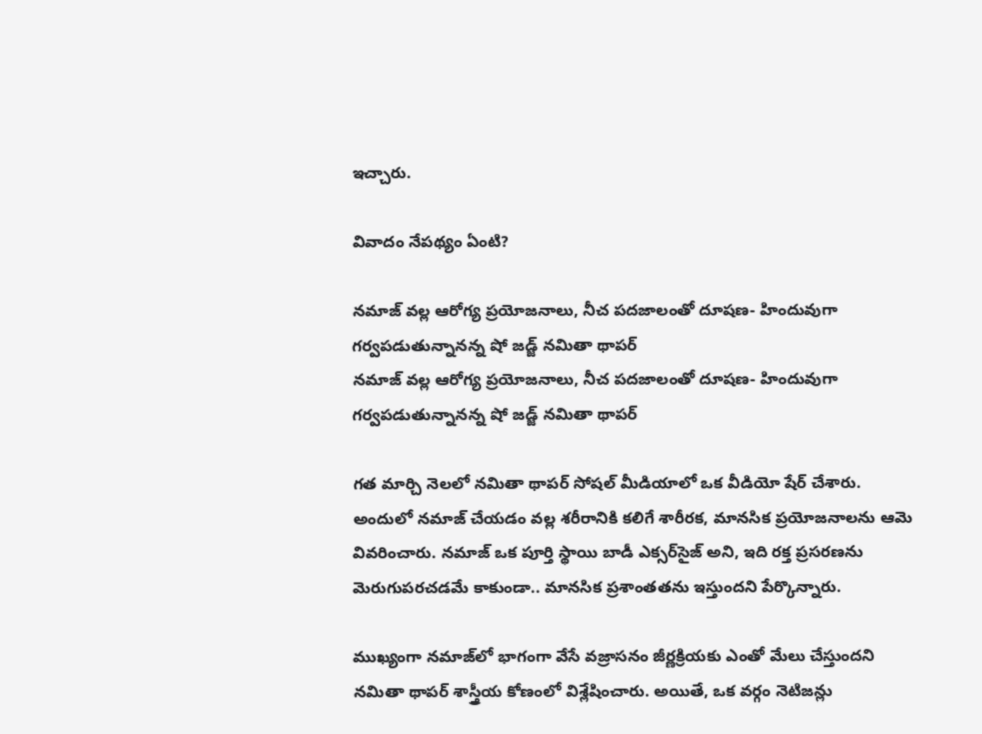ఇచ్చారు.

వివాదం నేపథ్యం ఏంటి?

నమాజ్ వల్ల ఆరోగ్య ప్రయోజనాలు, నీచ పదజాలంతో దూషణ- హిందువుగా గర్వపడుతున్నానన్న షో జడ్జ్ నమితా థాపర్
నమాజ్ వల్ల ఆరోగ్య ప్రయోజనాలు, నీచ పదజాలంతో దూషణ- హిందువుగా గర్వపడుతున్నానన్న షో జడ్జ్ నమితా థాపర్

గత మార్చి నెలలో నమితా థాపర్ సోషల్ మీడియాలో ఒక వీడియో షేర్ చేశారు. అందులో నమాజ్ చేయడం వల్ల శరీరానికి కలిగే శారీరక, మానసిక ప్రయోజనాలను ఆమె వివరించారు. నమాజ్ ఒక పూర్తి స్థాయి బాడీ ఎక్సర్‌సైజ్ అని, ఇది రక్త ప్రసరణను మెరుగుపరచడమే కాకుండా.. మానసిక ప్రశాంతతను ఇస్తుందని పేర్కొన్నారు.

ముఖ్యంగా నమాజ్‌లో భాగంగా వేసే వజ్రాసనం జీర్ణక్రియకు ఎంతో మేలు చేస్తుందని నమితా థాపర్ శాస్త్రీయ కోణంలో విశ్లేషించారు. అయితే, ఒక వర్గం నెటిజన్లు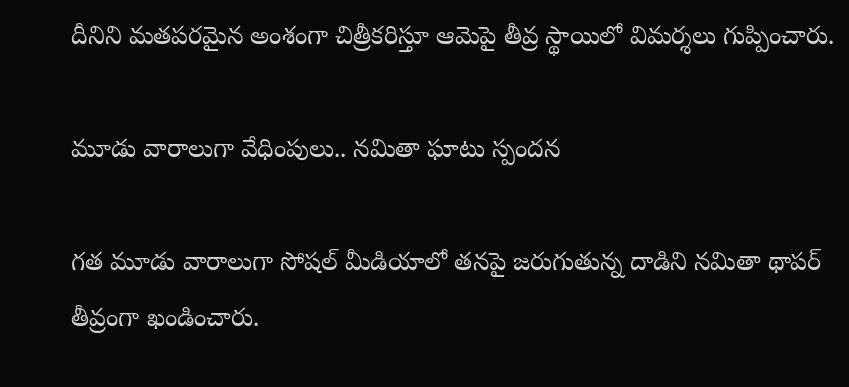దీనిని మతపరమైన అంశంగా చిత్రీకరిస్తూ ఆమెపై తీవ్ర స్థాయిలో విమర్శలు గుప్పించారు.

మూడు వారాలుగా వేధింపులు.. నమితా ఘాటు స్పందన

గత మూడు వారాలుగా సోషల్ మీడియాలో తనపై జరుగుతున్న దాడిని నమితా థాపర్ తీవ్రంగా ఖండించారు.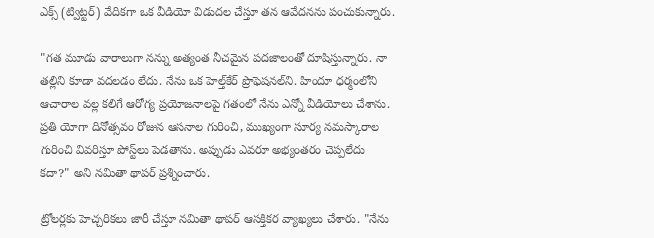ఎక్స్‌ (ట్విట్టర్) వేదికగా ఒక వీడియో విడుదల చేస్తూ తన ఆవేదనను పంచుకున్నారు.

"గత మూడు వారాలుగా నన్ను అత్యంత నీచమైన పదజాలంతో దూషిస్తున్నారు. నా తల్లిని కూడా వదలడం లేదు. నేను ఒక హెల్త్‌కేర్ ప్రొఫెషనల్‌ని. హిందూ ధర్మంలోని ఆచారాల వల్ల కలిగే ఆరోగ్య ప్రయోజనాలపై గతంలో నేను ఎన్నో వీడియోలు చేశాను. ప్రతి యోగా దినోత్సవం రోజున ఆసనాల గురించి, ముఖ్యంగా సూర్య నమస్కారాల గురించి వివరిస్తూ పోస్ట్‌లు పెడతాను. అప్పుడు ఎవరూ అభ్యంతరం చెప్పలేదు కదా?" అని నమితా థాపర్ ప్రశ్నించారు.

ట్రోలర్లకు హెచ్చరికలు జారీ చేస్తూ నమితా థాపర్ ఆసక్తికర వ్యాఖ్యలు చేశారు. "నేను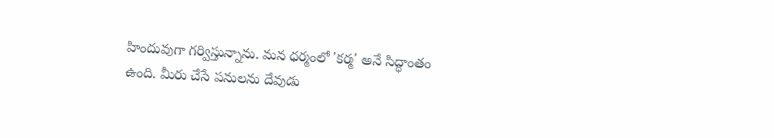హిందువుగా గర్విస్తున్నాను. మన ధర్మంలో 'కర్మ' అనే సిద్ధాంతం ఉంది. మీరు చేసే పనులను దేవుడు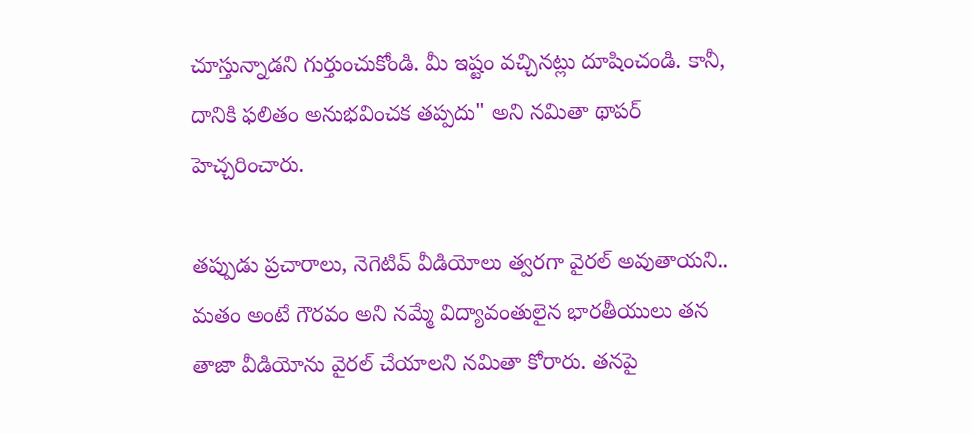చూస్తున్నాడని గుర్తుంచుకోండి. మీ ఇష్టం వచ్చినట్లు దూషించండి. కానీ, దానికి ఫలితం అనుభవించక తప్పదు" అని నమితా థాపర్ హెచ్చరించారు.

తప్పుడు ప్రచారాలు, నెగెటివ్ వీడియోలు త్వరగా వైరల్ అవుతాయని.. మతం అంటే గౌరవం అని నమ్మే విద్యావంతులైన భారతీయులు తన తాజా వీడియోను వైరల్ చేయాలని నమితా కోరారు. తనపై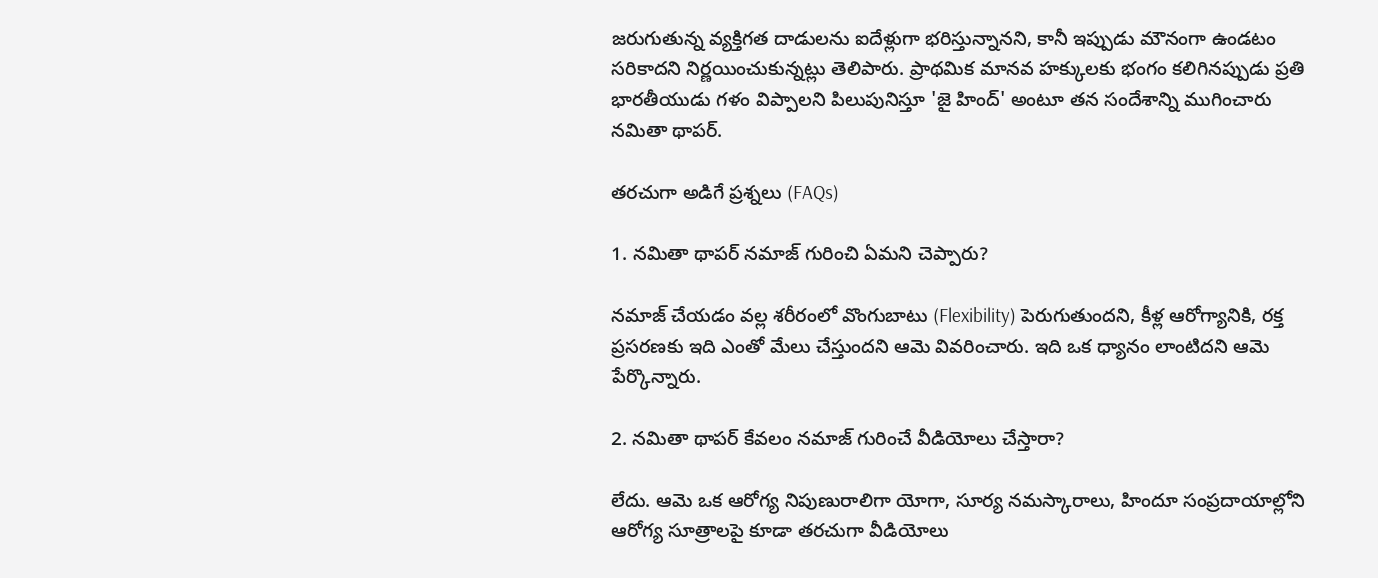జరుగుతున్న వ్యక్తిగత దాడులను ఐదేళ్లుగా భరిస్తున్నానని, కానీ ఇప్పుడు మౌనంగా ఉండటం సరికాదని నిర్ణయించుకున్నట్లు తెలిపారు. ప్రాథమిక మానవ హక్కులకు భంగం కలిగినప్పుడు ప్రతి భారతీయుడు గళం విప్పాలని పిలుపునిస్తూ 'జై హింద్' అంటూ తన సందేశాన్ని ముగించారు నమితా థాపర్.

తరచుగా అడిగే ప్రశ్నలు (FAQs)

1. నమితా థాపర్ నమాజ్ గురించి ఏమని చెప్పారు?

నమాజ్ చేయడం వల్ల శరీరంలో వొంగుబాటు (Flexibility) పెరుగుతుందని, కీళ్ల ఆరోగ్యానికి, రక్త ప్రసరణకు ఇది ఎంతో మేలు చేస్తుందని ఆమె వివరించారు. ఇది ఒక ధ్యానం లాంటిదని ఆమె పేర్కొన్నారు.

2. నమితా థాపర్ కేవలం నమాజ్ గురించే వీడియోలు చేస్తారా?

లేదు. ఆమె ఒక ఆరోగ్య నిపుణురాలిగా యోగా, సూర్య నమస్కారాలు, హిందూ సంప్రదాయాల్లోని ఆరోగ్య సూత్రాలపై కూడా తరచుగా వీడియోలు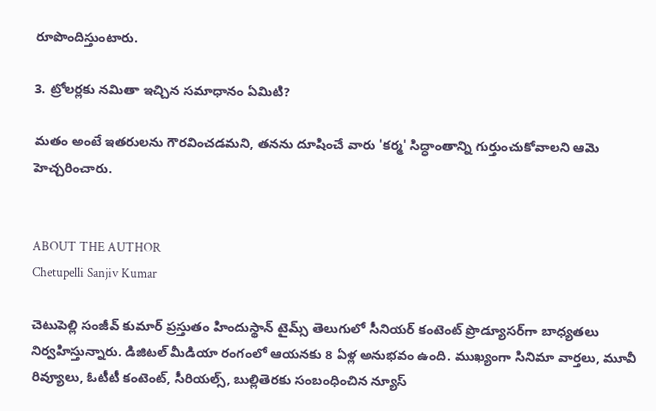రూపొందిస్తుంటారు.

3. ట్రోలర్లకు నమితా ఇచ్చిన సమాధానం ఏమిటి?

మతం అంటే ఇతరులను గౌరవించడమని, తనను దూషించే వారు 'కర్మ' సిద్ధాంతాన్ని గుర్తుంచుకోవాలని ఆమె హెచ్చరించారు.


ABOUT THE AUTHOR
Chetupelli Sanjiv Kumar

చెటుపెల్లి సంజీవ్ కుమార్ ప్రస్తుతం హిందుస్థాన్ టైమ్స్ తెలుగులో సీనియర్ కంటెంట్ ప్రొడ్యూసర్‌గా బాధ్యతలు నిర్వహిస్తున్నారు. డిజిటల్ మీడియా రంగంలో ఆయనకు 8 ఏళ్ల అనుభవం ఉంది. ముఖ్యంగా సినిమా వార్తలు, మూవీ రివ్యూలు, ఓటీటీ కంటెంట్, సీరియల్స్, బుల్లితెరకు సంబంధించిన న్యూస్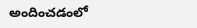అందించడంలో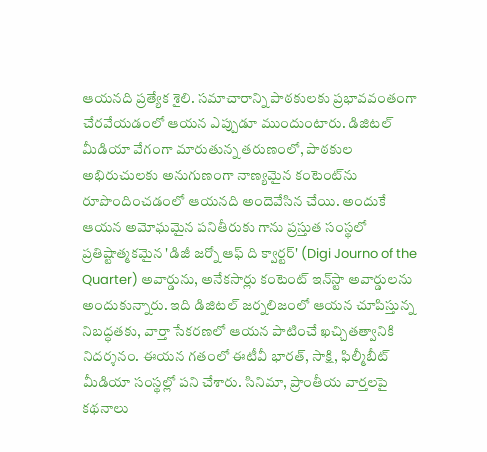ఆయనది ప్రత్యేక శైలి. సమాచారాన్ని పాఠకులకు ప్రభావవంతంగా చేరవేయడంలో ఆయన ఎప్పుడూ ముందుంటారు. డిజిటల్ మీడియా వేగంగా మారుతున్న తరుణంలో, పాఠకుల అభిరుచులకు అనుగుణంగా నాణ్యమైన కంటెంట్‌ను రూపొందించడంలో ఆయనది అందెవేసిన చేయి. అందుకే ఆయన అమోఘమైన పనితీరుకు గాను ప్రస్తుత సంస్థలో ప్రతిష్టాత్మకమైన 'డిజీ జర్నో ఆఫ్ ది క్వార్టర్' (Digi Journo of the Quarter) అవార్డును, అనేకసార్లు కంటెంట్ ఇన్‌స్టా అవార్డులను అందుకున్నారు. ఇది డిజిటల్ జర్నలిజంలో ఆయన చూపిస్తున్న నిబద్ధతకు, వార్తా సేకరణలో ఆయన పాటించే ఖచ్చితత్వానికి నిదర్శనం. ఈయన గతంలో ఈటీవీ భారత్, సాక్షి, ఫిల్మీబీట్ మీడియా సంస్థల్లో పని చేశారు. సినిమా, ప్రాంతీయ వార్తలపై కథనాలు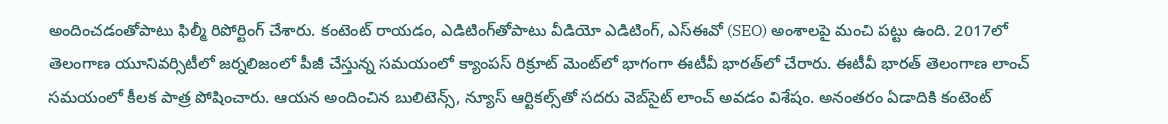అందించడంతోపాటు ఫిల్మీ రిపోర్టింగ్ చేశారు. కంటెంట్ రాయడం, ఎడిటింగ్‌తోపాటు వీడియో ఎడిటింగ్, ఎస్‌ఈవో (SEO) అంశాలపై మంచి పట్టు ఉంది. 2017లో తెలంగాణ యూనివర్సిటీలో జర్నలిజంలో పీజీ చేస్తున్న సమయంలో క్యాంపస్ రిక్రూట్ మెంట్‌లో భాగంగా ఈటీవీ భారత్‌లో చేరారు. ఈటీవీ భారత్ తెలంగాణ లాంచ్ సమయంలో కీలక పాత్ర పోషించారు. ఆయన అందించిన బులిటెన్స్, న్యూస్ ఆర్టికల్స్‌తో సదరు వెబ్‌సైట్ లాంచ్ అవడం విశేషం. అనంతరం ఏడాదికి కంటెంట్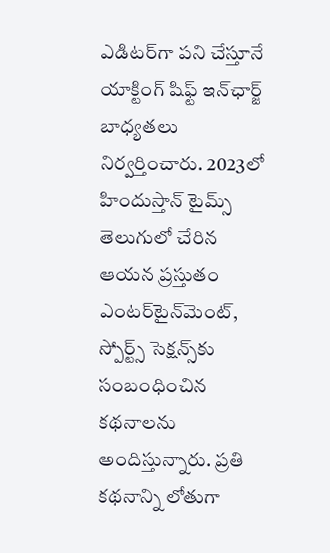ఎడిటర్‌గా పని చేస్తూనే యాక్టింగ్ షిఫ్ట్ ఇన్‌ఛార్జ్ బాధ్యతలు నిర్వర్తించారు. 2023లో హిందుస్తాన్ టైమ్స్ తెలుగులో చేరిన ఆయన ప్రస్తుతం ఎంటర్‌టైన్‌మెంట్, స్పోర్ట్స్ సెక్షన్స్‌కు సంబంధించిన కథనాలను అందిస్తున్నారు. ప్రతి కథనాన్ని లోతుగా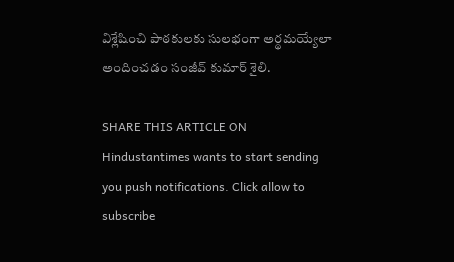విశ్లేషించి పాఠకులకు సులభంగా అర్థమయ్యేలా అందించడం సంజీవ్ కుమార్ శైలి.

SHARE THIS ARTICLE ON
Hindustantimes wants to start sending you push notifications. Click allow to subscribe